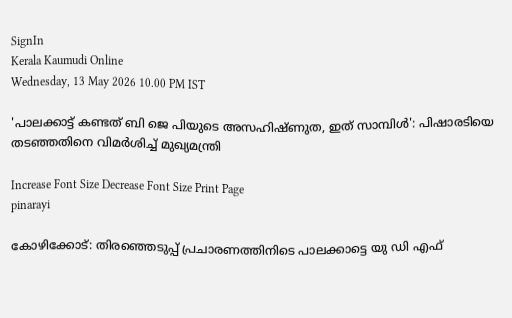SignIn
Kerala Kaumudi Online
Wednesday, 13 May 2026 10.00 PM IST

'പാലക്കാട്ട് കണ്ടത് ബി ജെ പിയുടെ അസഹിഷ്ണുത, ഇത് സാമ്പിൾ': പിഷാരടിയെ തടഞ്ഞതിനെ വിമർശിച്ച് മുഖ്യമന്ത്രി

Increase Font Size Decrease Font Size Print Page
pinarayi

കോഴിക്കോട്: തിരഞ്ഞെടുപ്പ് പ്രചാരണത്തിനിടെ പാലക്കാട്ടെ യു ഡി എഫ്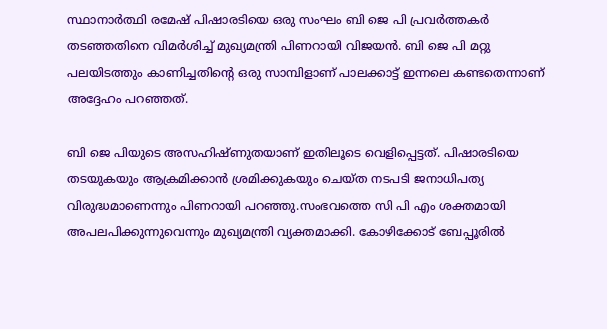സ്ഥാനാർത്ഥി രമേഷ് പിഷാരടിയെ ഒരു സംഘം ബി ജെ പി പ്രവർത്തകർ തടഞ്ഞതിനെ വിമർശിച്ച് മുഖ്യമന്ത്രി പിണറായി വിജയൻ. ബി ജെ പി മറ്റു പലയിടത്തും കാണിച്ചതിന്റെ ഒരു സാമ്പിളാണ് പാലക്കാട്ട് ഇന്നലെ കണ്ടതെന്നാണ് അദ്ദേഹം പറഞ്ഞത്.

ബി ജെ പിയുടെ അസഹിഷ്ണുതയാണ് ഇതിലൂടെ വെളിപ്പെട്ടത്. പിഷാരടിയെ തടയുകയും ആക്രമിക്കാൻ ശ്രമിക്കുകയും ചെയ്ത നടപടി ജനാധിപത്യ വിരുദ്ധമാണെന്നും പിണറായി പറഞ്ഞു.സംഭവത്തെ സി പി എം ശക്തമായി അപലപിക്കുന്നുവെന്നും മുഖ്യമന്ത്രി വ്യക്തമാക്കി. കോഴിക്കോട് ബേപ്പൂരിൽ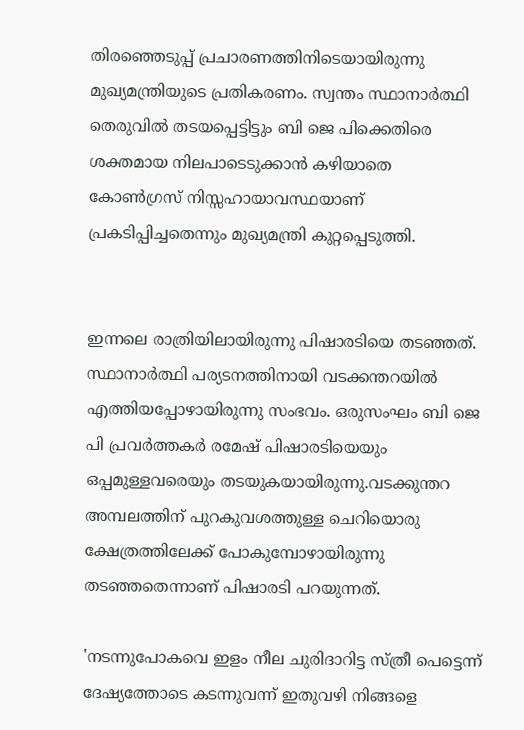തിരഞ്ഞെടുപ്പ് പ്രചാരണത്തിനിടെയായിരുന്നു മുഖ്യമന്ത്രിയുടെ പ്രതികരണം. സ്വന്തം സ്ഥാനാർത്ഥി തെരുവിൽ തടയപ്പെട്ടിട്ടും ബി ജെ പിക്കെതിരെ ശക്തമായ നിലപാടെടുക്കാൻ കഴിയാതെ കോൺഗ്രസ് നിസ്സഹായാവസ്ഥയാണ് പ്രകടിപ്പിച്ചതെന്നും മുഖ്യമന്ത്രി കുറ്റപ്പെടുത്തി.


ഇന്നലെ രാത്രിയിലായിരുന്നു പിഷാരടിയെ തടഞ്ഞത്. സ്ഥാനാർത്ഥി പര്യടനത്തിനായി വടക്കന്തറയിൽ എത്തിയപ്പോഴായിരുന്നു സംഭവം. ഒരുസംഘം ബി ജെ പി പ്രവർത്തകർ രമേഷ് പിഷാരടിയെയും ഒപ്പമുള്ളവരെയും തടയുകയായിരുന്നു.വടക്കുന്തറ അമ്പലത്തിന് പുറകുവശത്തുള്ള ചെറിയൊരു ക്ഷേത്രത്തിലേക്ക് പോകുമ്പോഴായിരുന്നു തടഞ്ഞതെന്നാണ് പിഷാരടി പറയുന്നത്.

'നടന്നുപോകവെ ഇളം നീല ചുരിദാറിട്ട സ്ത്രീ പെട്ടെന്ന് ദേഷ്യത്തോടെ കടന്നുവന്ന് ഇതുവഴി നിങ്ങളെ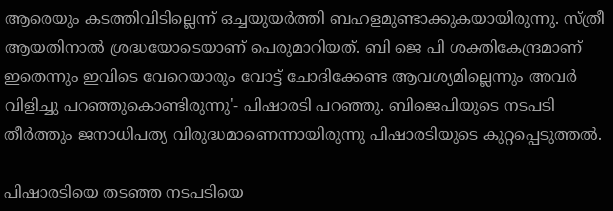ആരെയും കടത്തിവിടില്ലെന്ന് ഒച്ചയുയർത്തി ബഹളമുണ്ടാക്കുകയായിരുന്നു. സ്ത്രീ ആയതിനാൽ ശ്രദ്ധയോടെയാണ് പെരുമാറിയത്. ബി ജെ പി ശക്തികേന്ദ്രമാണ് ഇതെന്നും ഇവിടെ വേറെയാരും വോട്ട് ചോദിക്കേണ്ട ആവശ്യമില്ലെന്നും അവർ വിളിച്ചു പറഞ്ഞുകൊണ്ടിരുന്നു'- പിഷാരടി പറഞ്ഞു. ബിജെപിയുടെ നടപടി തീർത്തും ജനാധിപത്യ വിരുദ്ധമാണെന്നായിരുന്നു പിഷാരടിയുടെ കുറ്റപ്പെടുത്തൽ.

പിഷാരടിയെ തടഞ്ഞ നടപടിയെ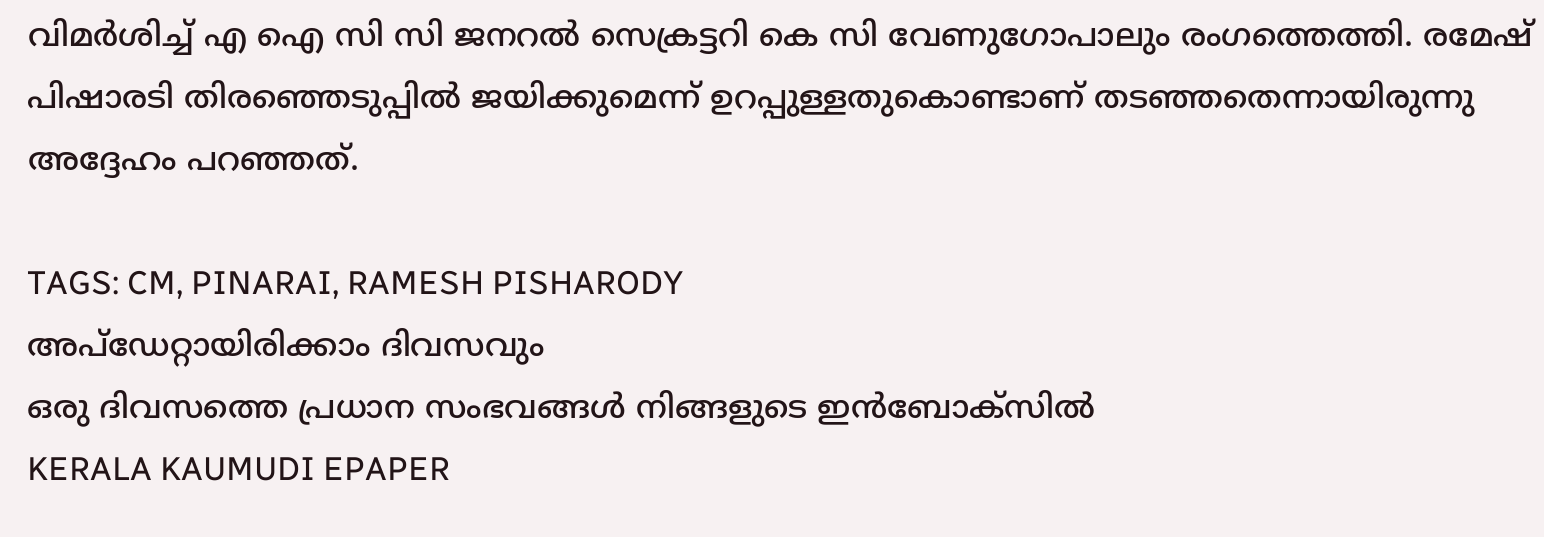വിമർശിച്ച് എ ഐ സി സി ജനറൽ സെക്രട്ടറി കെ സി വേണുഗോപാലും രംഗത്തെത്തി. രമേഷ് പിഷാരടി തിരഞ്ഞെടുപ്പിൽ ജയിക്കുമെന്ന് ഉറപ്പുള്ളതുകൊണ്ടാണ് തടഞ്ഞതെന്നായിരുന്നു അദ്ദേഹം പറഞ്ഞത്.

TAGS: CM, PINARAI, RAMESH PISHARODY
അപ്ഡേറ്റായിരിക്കാം ദിവസവും
ഒരു ദിവസത്തെ പ്രധാന സംഭവങ്ങൾ നിങ്ങളുടെ ഇൻബോക്സിൽ
KERALA KAUMUDI EPAPER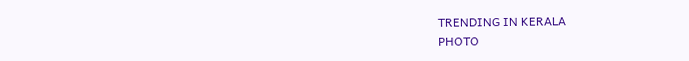TRENDING IN KERALA
PHOTO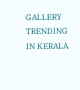GALLERY
TRENDING IN KERALA